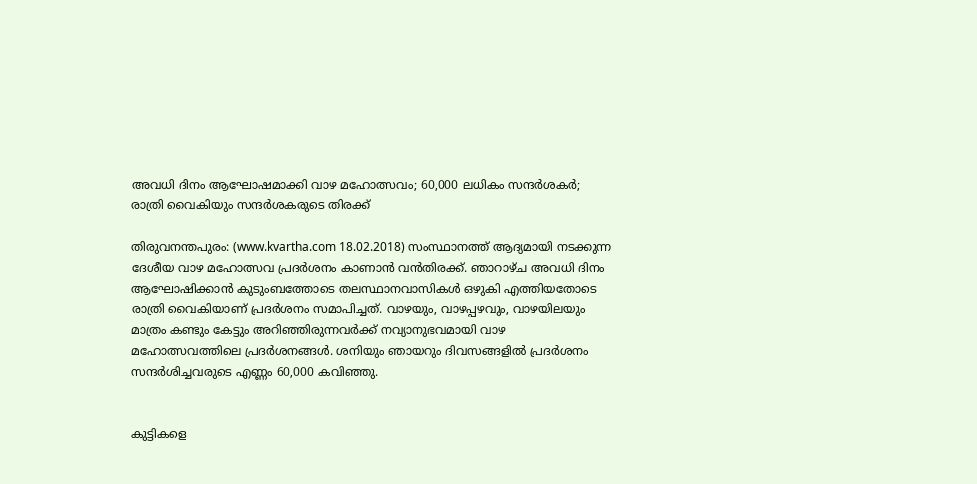അവധി ദിനം ആഘോഷമാക്കി വാഴ മഹോത്സവം; 60,000 ലധികം സന്ദര്‍ശകര്‍; രാത്രി വൈകിയും സന്ദര്‍ശകരുടെ തിരക്ക്

തിരുവനന്തപുരം: (www.kvartha.com 18.02.2018) സംസ്ഥാനത്ത് ആദ്യമായി നടക്കുന്ന ദേശീയ വാഴ മഹോത്സവ പ്രദര്‍ശനം കാണാന്‍ വന്‍തിരക്ക്. ഞാറാഴ്ച അവധി ദിനം ആഘോഷിക്കാന്‍ കുടുംബത്തോടെ തലസ്ഥാനവാസികള്‍ ഒഴുകി എത്തിയതോടെ രാത്രി വൈകിയാണ് പ്രദര്‍ശനം സമാപിച്ചത്. വാഴയും, വാഴപ്പഴവും, വാഴയിലയും മാത്രം കണ്ടും കേട്ടും അറിഞ്ഞിരുന്നവര്‍ക്ക് നവ്യാനുഭവമായി വാഴ മഹോത്സവത്തിലെ പ്രദര്‍ശനങ്ങള്‍. ശനിയും ഞായറും ദിവസങ്ങളില്‍ പ്രദര്‍ശനം സന്ദര്‍ശിച്ചവരുടെ എണ്ണം 60,000 കവിഞ്ഞു.


കുട്ടികളെ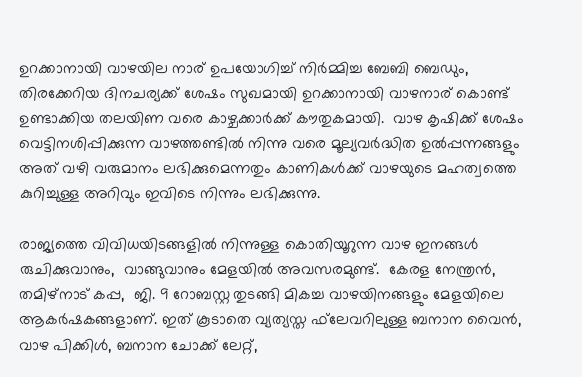ഉറക്കാനായി വാഴയില നാര് ഉപയോഗിച്ച് നിര്‍മ്മിച്ച ബേബി ബെഡും, തിരക്കേറിയ ദിനചര്യക്ക് ശേഷം സുഖമായി ഉറക്കാനായി വാഴനാര് കൊണ്ട് ഉണ്ടാക്കിയ തലയിണ വരെ കാഴ്ചക്കാര്‍ക്ക് കൗതുകമായി.  വാഴ കൃഷിക്ക് ശേഷം വെട്ടിനശിപ്പിക്കുന്ന വാഴത്തണ്ടില്‍ നിന്നു വരെ മൂല്യവര്‍ദ്ധിത ഉല്‍പ്പന്നങ്ങളും അത് വഴി വരുമാനം ലഭിക്കുമെന്നതും കാണികള്‍ക്ക് വാഴയുടെ മഹത്വത്തെ കുറിച്ചുള്ള അറിവും ഇവിടെ നിന്നും ലഭിക്കുന്നു.

രാജ്യത്തെ വിവിധയിടങ്ങളില്‍ നിന്നുള്ള കൊതിയൂറുന്ന വാഴ ഇനങ്ങള്‍ രുചിക്കുവാനും,  വാങ്ങുവാനും മേളയില്‍ അവസരമുണ്ട്.  കേരള നേന്ത്രന്‍,  തമിഴ്‌നാട് കപ്പ,  ജി. 9 റോബസ്റ്റ തുടങ്ങി മികച്ച വാഴയിനങ്ങളും മേളയിലെ ആകര്‍ഷകങ്ങളാണ്. ഇത് കൂടാതെ വ്യത്യസ്ത ഫ്‌ലേവറിലുള്ള ബനാന വൈന്‍, വാഴ പിക്കിള്‍, ബനാന ചോക്ക് ലേറ്റ്,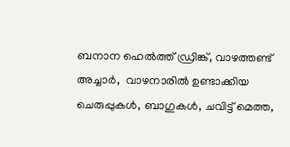ബനാന ഹെല്‍ത്ത് ഡ്രിങ്ക്, വാഴത്തണ്ട് അച്ചാര്‍,  വാഴനാരില്‍ ഉണ്ടാക്കിയ ചെരുപ്പുകള്‍, ബാഗുകള്‍, ചവിട്ട് മെത്ത,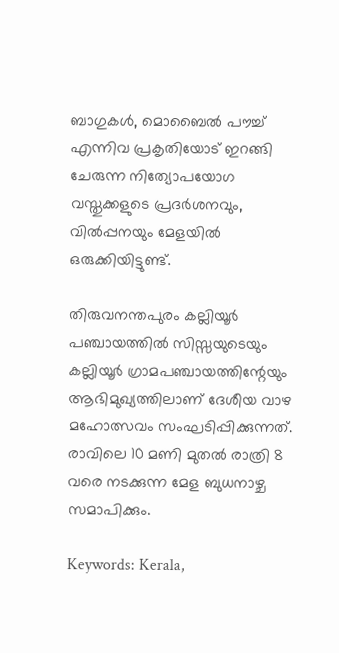ബാഗുകള്‍, മൊബൈല്‍ പൗച്ച് എന്നിവ പ്രകൃതിയോട് ഇറങ്ങി ചേരുന്ന നിത്യോപയോഗ വസ്തുക്കളുടെ പ്രദര്‍ശനവും, വില്‍പ്പനയും മേളയില്‍ ഒരുക്കിയിട്ടുണ്ട്.

തിരുവനന്തപുരം കല്ലിയൂര്‍ പഞ്ചായത്തില്‍ സിസ്സയുടെയും കല്ലിയൂര്‍ ഗ്രാമപഞ്ചായത്തിന്റേയും ആഭിമുഖ്യത്തിലാണ് ദേശീയ വാഴ മഹോത്സവം സംഘടിപ്പിക്കുന്നത്.  രാവിലെ 10 മണി മുതല്‍ രാത്രി 8 വരെ നടക്കുന്ന മേള ബുധനാഴ്ച സമാപിക്കും.

Keywords: Kerala,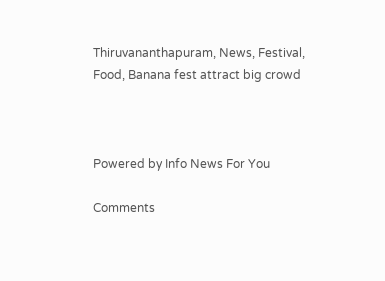Thiruvananthapuram, News, Festival, Food, Banana fest attract big crowd



Powered by Info News For You

Comments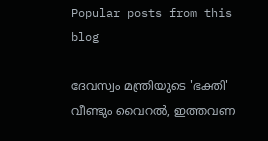Popular posts from this blog

ദേവസ്വം മന്ത്രിയുടെ 'ഭക്തി' വീണ്ടും വൈറല്‍, ഇത്തവണ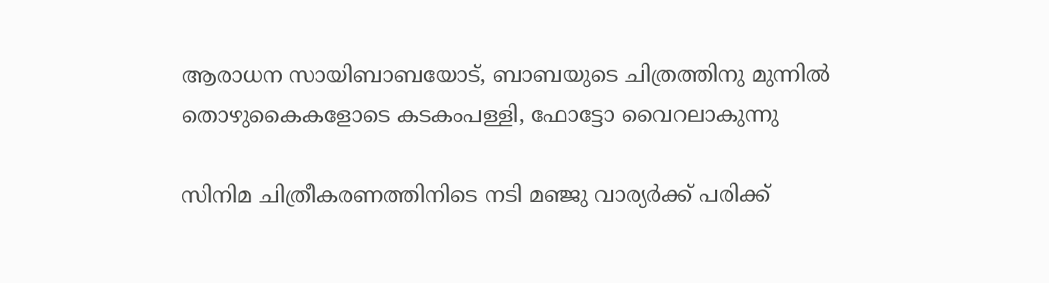ആരാധന സായിബാബയോട്, ബാബയുടെ ചിത്രത്തിനു മുന്നില്‍ തൊഴുകൈകളോടെ കടകംപള്ളി, ഫോട്ടോ വൈറലാകുന്നു

സിനിമ ചിത്രീകരണത്തിനിടെ നടി മഞ്ജു വാര്യര്‍ക്ക് പരിക്ക്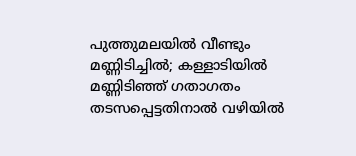പുത്തുമലയില്‍ വീണ്ടും മണ്ണിടിച്ചില്‍; കള്ളാടിയില്‍ മണ്ണിടിഞ്ഞ് ഗതാഗതം തടസപ്പെട്ടതിനാല്‍ വഴിയില്‍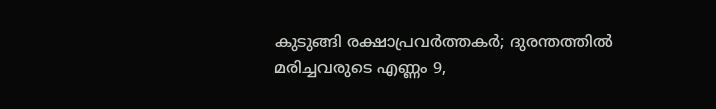കുടുങ്ങി രക്ഷാപ്രവര്‍ത്തകര്‍; ദുരന്തത്തില്‍ മരിച്ചവരുടെ എണ്ണം 9,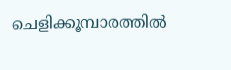ചെളിക്കൂമ്പാരത്തില്‍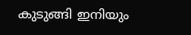കുടുങ്ങി ഇനിയും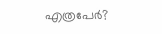എത്രപേര്‍?